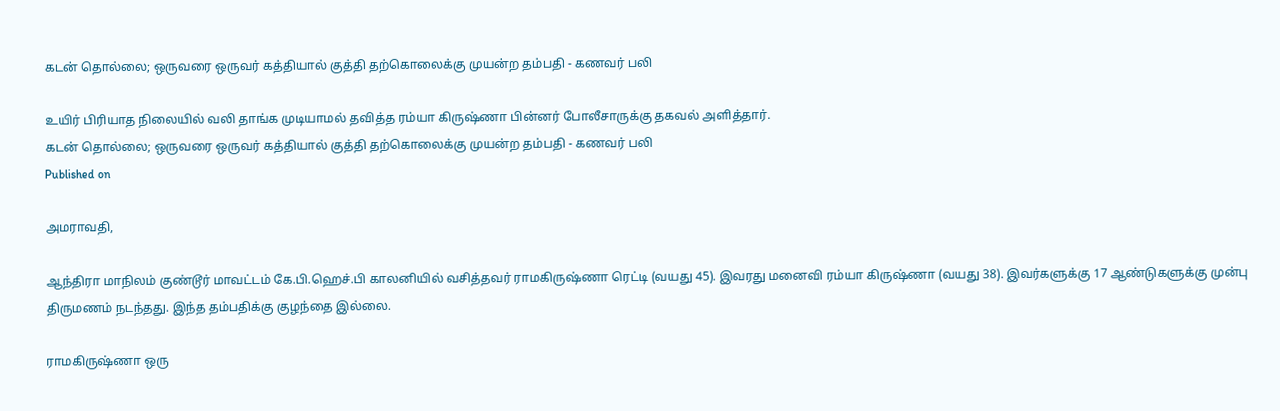கடன் தொல்லை; ஒருவரை ஒருவர் கத்தியால் குத்தி தற்கொலைக்கு முயன்ற தம்பதி - கணவர் பலி

உயிர் பிரியாத நிலையில் வலி தாங்க முடியாமல் தவித்த ரம்யா கிருஷ்ணா பின்னர் போலீசாருக்கு தகவல் அளித்தார்.
கடன் தொல்லை; ஒருவரை ஒருவர் கத்தியால் குத்தி தற்கொலைக்கு முயன்ற தம்பதி - கணவர் பலி
Published on

அமராவதி,

ஆந்திரா மாநிலம் குண்டூர் மாவட்டம் கே.பி.ஹெச்.பி காலனியில் வசித்தவர் ராமகிருஷ்ணா ரெட்டி (வயது 45). இவரது மனைவி ரம்யா கிருஷ்ணா (வயது 38). இவர்களுக்கு 17 ஆண்டுகளுக்கு முன்பு திருமணம் நடந்தது. இந்த தம்பதிக்கு குழந்தை இல்லை.

ராமகிருஷ்ணா ஒரு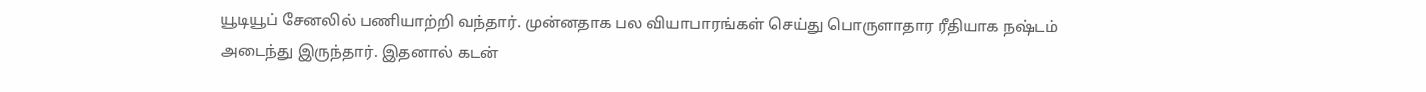யூடியூப் சேனலில் பணியாற்றி வந்தார். முன்னதாக பல வியாபாரங்கள் செய்து பொருளாதார ரீதியாக நஷ்டம் அடைந்து இருந்தார். இதனால் கடன்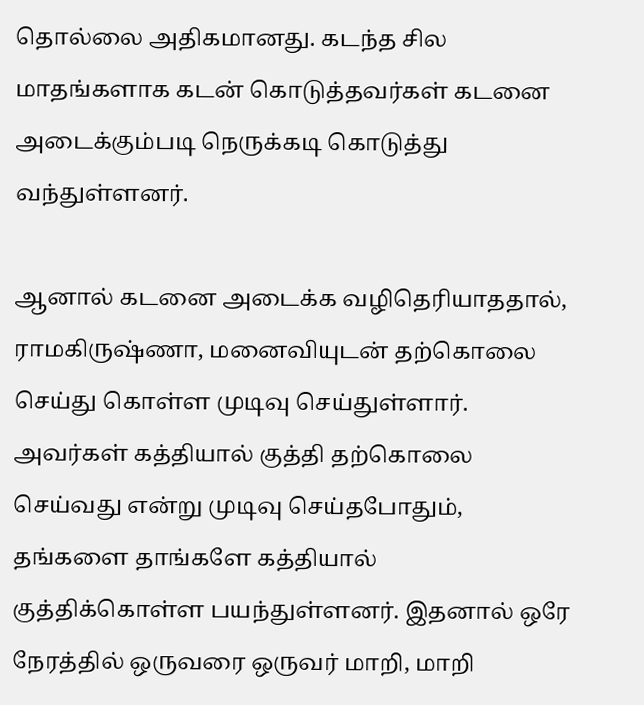தொல்லை அதிகமானது. கடந்த சில மாதங்களாக கடன் கொடுத்தவர்கள் கடனை அடைக்கும்படி நெருக்கடி கொடுத்து வந்துள்ளனர்.

ஆனால் கடனை அடைக்க வழிதெரியாததால், ராமகிருஷ்ணா, மனைவியுடன் தற்கொலை செய்து கொள்ள முடிவு செய்துள்ளார். அவர்கள் கத்தியால் குத்தி தற்கொலை செய்வது என்று முடிவு செய்தபோதும், தங்களை தாங்களே கத்தியால் குத்திக்கொள்ள பயந்துள்ளனர். இதனால் ஒரே நேரத்தில் ஒருவரை ஒருவர் மாறி, மாறி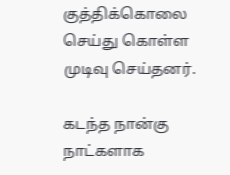குத்திக்கொலை செய்து கொள்ள முடிவு செய்தனர்.

கடந்த நான்கு நாட்களாக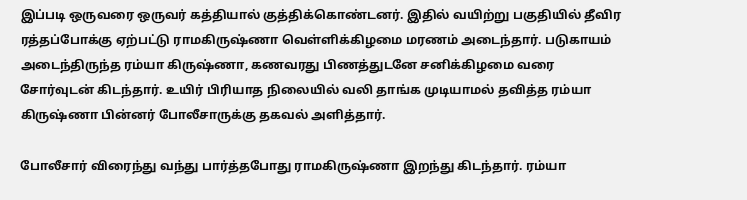இப்படி ஒருவரை ஒருவர் கத்தியால் குத்திக்கொண்டனர். இதில் வயிற்று பகுதியில் தீவிர ரத்தப்போக்கு ஏற்பட்டு ராமகிருஷ்ணா வெள்ளிக்கிழமை மரணம் அடைந்தார். படுகாயம் அடைந்திருந்த ரம்யா கிருஷ்ணா, கணவரது பிணத்துடனே சனிக்கிழமை வரை சோர்வுடன் கிடந்தார். உயிர் பிரியாத நிலையில் வலி தாங்க முடியாமல் தவித்த ரம்யா கிருஷ்ணா பின்னர் போலீசாருக்கு தகவல் அளித்தார்.

போலீசார் விரைந்து வந்து பார்த்தபோது ராமகிருஷ்ணா இறந்து கிடந்தார். ரம்யா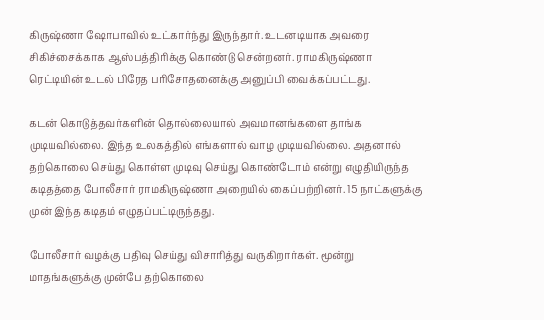கிருஷ்ணா ஷோபாவில் உட்கார்ந்து இருந்தார். உடனடியாக அவரை சிகிச்சைக்காக ஆஸ்பத்திரிக்கு கொண்டு சென்றனர். ராமகிருஷ்ணா ரெட்டியின் உடல் பிரேத பரிசோதனைக்கு அனுப்பி வைக்கப்பட்டது.

கடன் கொடுத்தவர்களின் தொல்லையால் அவமானங்களை தாங்க முடியவில்லை. இந்த உலகத்தில் எங்களால் வாழ முடியவில்லை. அதனால் தற்கொலை செய்து கொள்ள முடிவு செய்து கொண்டோம் என்று எழுதியிருந்த கடிதத்தை போலீசார் ராமகிருஷ்ணா அறையில் கைப்பற்றினர். 15 நாட்களுக்கு முன் இந்த கடிதம் எழுதப்பட்டிருந்தது.

போலீசார் வழக்கு பதிவு செய்து விசாரித்து வருகிறார்கள். மூன்று மாதங்களுக்கு முன்பே தற்கொலை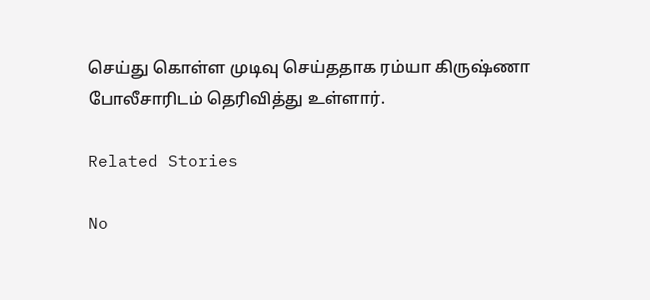செய்து கொள்ள முடிவு செய்ததாக ரம்யா கிருஷ்ணா போலீசாரிடம் தெரிவித்து உள்ளார்.

Related Stories

No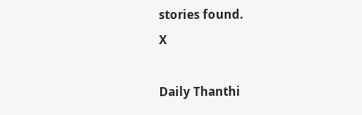stories found.
X

Daily Thanthi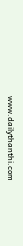www.dailythanthi.com